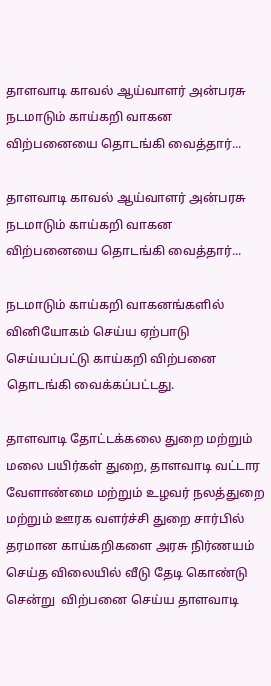தாளவாடி காவல் ஆய்வாளர் அன்பரசு நடமாடும் காய்கறி வாகன விற்பனையை தொடங்கி வைத்தார்...

தாளவாடி காவல் ஆய்வாளர் அன்பரசு  நடமாடும் காய்கறி வாகன விற்பனையை தொடங்கி வைத்தார்...

நடமாடும் காய்கறி வாகனங்களில் வினியோகம் செய்ய ஏற்பாடு செய்யப்பட்டு காய்கறி விற்பனை தொடங்கி வைக்கப்பட்டது.

தாளவாடி தோட்டக்கலை துறை மற்றும் மலை பயிர்கள் துறை, தாளவாடி வட்டார வேளாண்மை மற்றும் உழவர் நலத்துறை  மற்றும் ஊரக வளர்ச்சி துறை சார்பில்  தரமான காய்கறிகளை அரசு நிர்ணயம் செய்த விலையில் வீடு தேடி கொண்டு சென்று  விற்பனை செய்ய தாளவாடி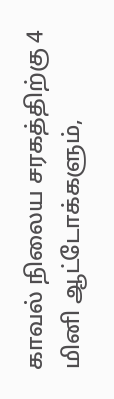காவல் நிலைய சரகத்திற்கு 4  மினி ஆட்டோக்களும்,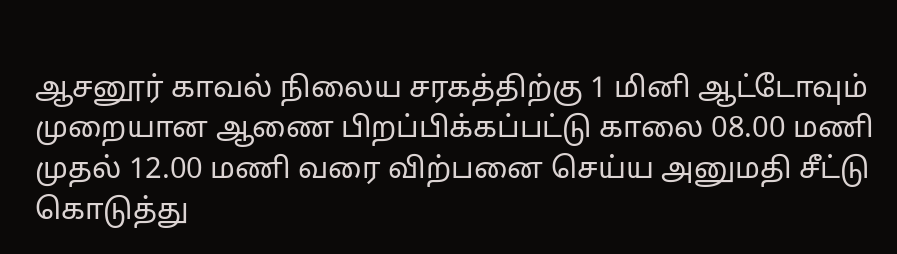ஆசனூர் காவல் நிலைய சரகத்திற்கு 1 மினி ஆட்டோவும் முறையான ஆணை பிறப்பிக்கப்பட்டு காலை 08.00 மணி முதல் 12.00 மணி வரை விற்பனை செய்ய அனுமதி சீட்டு கொடுத்து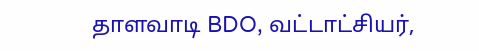தாளவாடி BDO, வட்டாட்சியர்,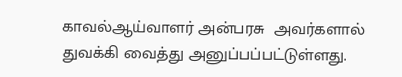காவல்ஆய்வாளர் அன்பரசு  அவர்களால் துவக்கி வைத்து அனுப்பப்பட்டுள்ளது.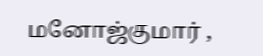மனோஜ்குமார் ,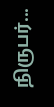நிருபர்...